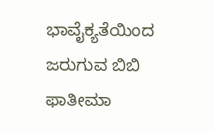ಭಾವೈಕ್ಯತೆಯಿಂದ ಜರುಗುವ ಬಿಬಿ ಫಾತೀಮಾ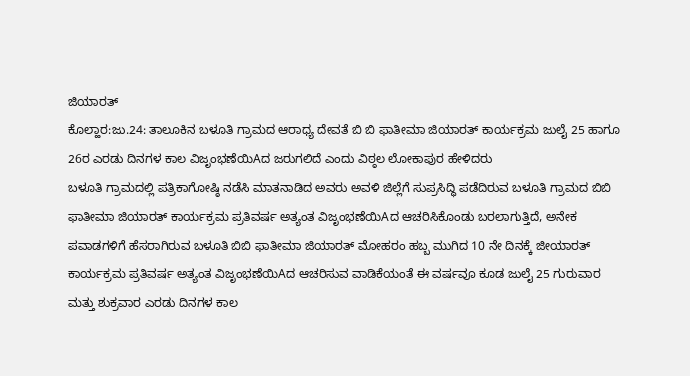ಜಿಯಾರತ್
ಕೊಲ್ಹಾರ:ಜು.24: ತಾಲೂಕಿನ ಬಳೂತಿ ಗ್ರಾಮದ ಆರಾಧ್ಯ ದೇವತೆ ಬಿ ಬಿ ಫಾತೀಮಾ ಜಿಯಾರತ್ ಕಾರ್ಯಕ್ರಮ ಜುಲೈ 25 ಹಾಗೂ 26ರ ಎರಡು ದಿನಗಳ ಕಾಲ ವಿಜೃಂಭಣೆಯಿAದ ಜರುಗಲಿದೆ ಎಂದು ವಿಠ್ಠಲ ಲೋಕಾಪುರ ಹೇಳಿದರು
ಬಳೂತಿ ಗ್ರಾಮದಲ್ಲಿ ಪತ್ರಿಕಾಗೋಷ್ಠಿ ನಡೆಸಿ ಮಾತನಾಡಿದ ಅವರು ಅವಳಿ ಜಿಲ್ಲೆಗೆ ಸುಪ್ರಸಿದ್ಧಿ ಪಡೆದಿರುವ ಬಳೂತಿ ಗ್ರಾಮದ ಬಿಬಿ ಫಾತೀಮಾ ಜಿಯಾರತ್ ಕಾರ್ಯಕ್ರಮ ಪ್ರತಿವರ್ಷ ಅತ್ಯಂತ ವಿಜೃಂಭಣೆಯಿAದ ಆಚರಿಸಿಕೊಂಡು ಬರಲಾಗುತ್ತಿದೆ, ಅನೇಕ ಪವಾಡಗಳಿಗೆ ಹೆಸರಾಗಿರುವ ಬಳೂತಿ ಬಿಬಿ ಫಾತೀಮಾ ಜಿಯಾರತ್ ಮೋಹರಂ ಹಬ್ಬ ಮುಗಿದ 10 ನೇ ದಿನಕ್ಕೆ ಜೀಯಾರತ್ ಕಾರ್ಯಕ್ರಮ ಪ್ರತಿವರ್ಷ ಅತ್ಯಂತ ವಿಜೃಂಭಣೆಯಿAದ ಆಚರಿಸುವ ವಾಡಿಕೆಯಂತೆ ಈ ವರ್ಷವೂ ಕೂಡ ಜುಲೈ 25 ಗುರುವಾರ ಮತ್ತು ಶುಕ್ರವಾರ ಎರಡು ದಿನಗಳ ಕಾಲ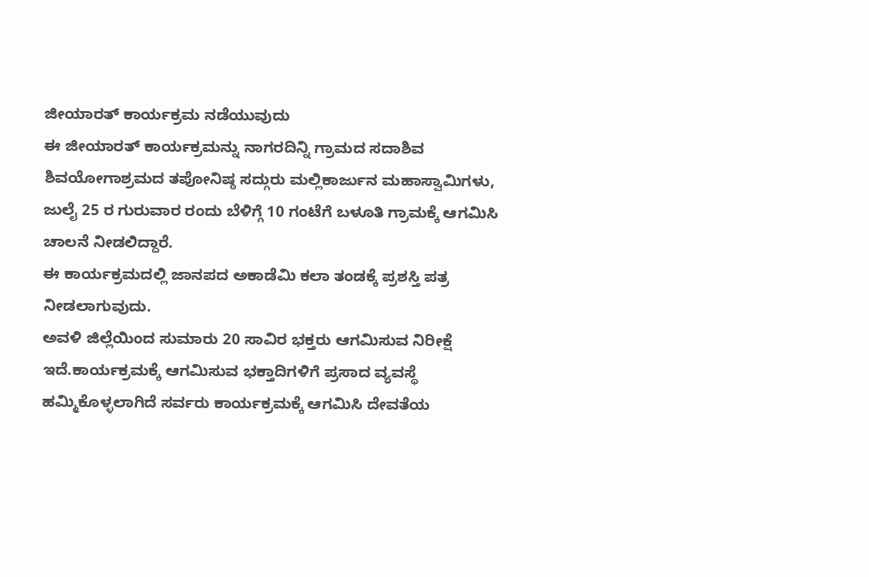ಜೀಯಾರತ್ ಕಾರ್ಯಕ್ರಮ ನಡೆಯುವುದು
ಈ ಜೀಯಾರತ್ ಕಾರ್ಯಕ್ರಮನ್ನು ನಾಗರದಿನ್ನಿ ಗ್ರಾಮದ ಸದಾಶಿವ ಶಿವಯೋಗಾಶ್ರಮದ ತಪೋನಿಷ್ಠ ಸದ್ಗುರು ಮಲ್ಲಿಕಾರ್ಜುನ ಮಹಾಸ್ವಾಮಿಗಳು, ಜುಲೈ 25 ರ ಗುರುವಾರ ರಂದು ಬೆಳಿಗ್ಗೆ 10 ಗಂಟೆಗೆ ಬಳೂತಿ ಗ್ರಾಮಕ್ಕೆ ಆಗಮಿಸಿ ಚಾಲನೆ ನೀಡಲಿದ್ದಾರೆ.
ಈ ಕಾರ್ಯಕ್ರಮದಲ್ಲಿ ಜಾನಪದ ಅಕಾಡೆಮಿ ಕಲಾ ತಂಡಕ್ಕೆ ಪ್ರಶಸ್ತಿ ಪತ್ರ ನೀಡಲಾಗುವುದು.
ಅವಳಿ ಜಿಲ್ಲೆಯಿಂದ ಸುಮಾರು 20 ಸಾವಿರ ಭಕ್ತರು ಆಗಮಿಸುವ ನಿರೀಕ್ಷೆ ಇದೆ.ಕಾರ್ಯಕ್ರಮಕ್ಕೆ ಆಗಮಿಸುವ ಭಕ್ತಾದಿಗಳಿಗೆ ಪ್ರಸಾದ ವ್ಯವಸ್ಥೆ ಹಮ್ಮಿಕೊಳ್ಳಲಾಗಿದೆ ಸರ್ವರು ಕಾರ್ಯಕ್ರಮಕ್ಕೆ ಆಗಮಿಸಿ ದೇವತೆಯ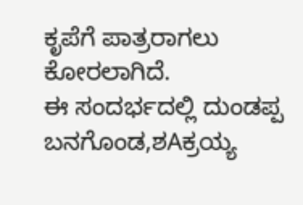ಕೃಪೆಗೆ ಪಾತ್ರರಾಗಲು ಕೋರಲಾಗಿದೆ.
ಈ ಸಂದರ್ಭದಲ್ಲಿ ದುಂಡಪ್ಪ ಬನಗೊಂಡ,ಶAಕ್ರಯ್ಯ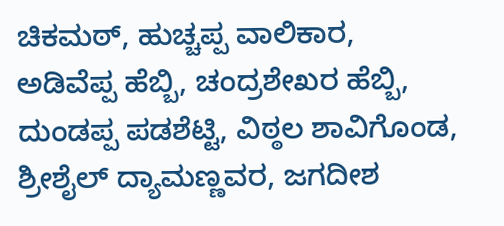ಚಿಕಮಠ್, ಹುಚ್ಚಪ್ಪ ವಾಲಿಕಾರ, ಅಡಿವೆಪ್ಪ ಹೆಬ್ಬಿ, ಚಂದ್ರಶೇಖರ ಹೆಬ್ಬಿ, ದುಂಡಪ್ಪ ಪಡಶೆಟ್ಟಿ, ವಿಠ್ಠಲ ಶಾವಿಗೊಂಡ, ಶ್ರೀಶೈಲ್ ದ್ಯಾಮಣ್ಣವರ, ಜಗದೀಶ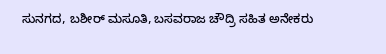ಸುನಗದ, ಬಶೀರ್ ಮಸೂತಿ, ಬಸವರಾಜ ಚೌದ್ರಿ ಸಹಿತ ಅನೇಕರು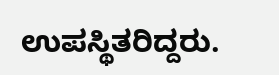ಉಪಸ್ಥಿತರಿದ್ದರು.